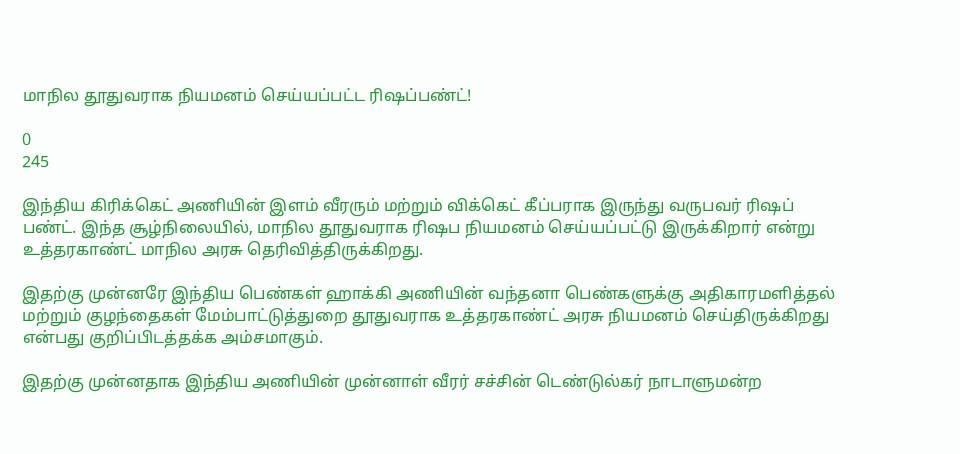மாநில தூதுவராக நியமனம் செய்யப்பட்ட ரிஷப்பண்ட்!

0
245

இந்திய கிரிக்கெட் அணியின் இளம் வீரரும் மற்றும் விக்கெட் கீப்பராக இருந்து வருபவர் ரிஷப் பண்ட். இந்த சூழ்நிலையில், மாநில தூதுவராக ரிஷப நியமனம் செய்யப்பட்டு இருக்கிறார் என்று உத்தரகாண்ட் மாநில அரசு தெரிவித்திருக்கிறது.

இதற்கு முன்னரே இந்திய பெண்கள் ஹாக்கி அணியின் வந்தனா பெண்களுக்கு அதிகாரமளித்தல் மற்றும் குழந்தைகள் மேம்பாட்டுத்துறை தூதுவராக உத்தரகாண்ட் அரசு நியமனம் செய்திருக்கிறது என்பது குறிப்பிடத்தக்க அம்சமாகும்.

இதற்கு முன்னதாக இந்திய அணியின் முன்னாள் வீரர் சச்சின் டெண்டுல்கர் நாடாளுமன்ற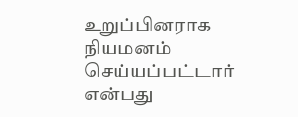உறுப்பினராக நியமனம் செய்யப்பட்டார் என்பது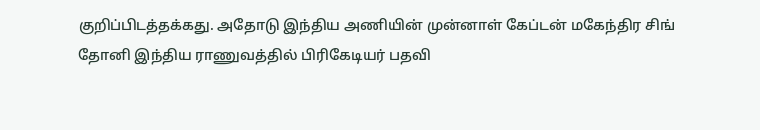குறிப்பிடத்தக்கது. அதோடு இந்திய அணியின் முன்னாள் கேப்டன் மகேந்திர சிங் தோனி இந்திய ராணுவத்தில் பிரிகேடியர் பதவி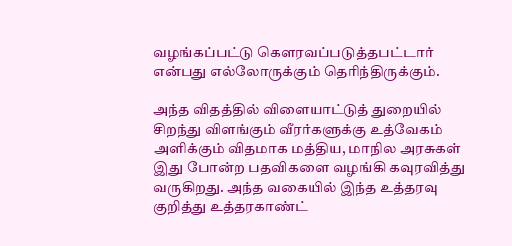வழங்கப்பட்டு கௌரவப்படுத்தபட்டார் என்பது எல்லோருக்கும் தெரிந்திருக்கும்.

அந்த விதத்தில் விளையாட்டுத் துறையில் சிறந்து விளங்கும் வீரர்களுக்கு உத்வேகம் அளிக்கும் விதமாக மத்திய, மாநில அரசுகள் இது போன்ற பதவிகளை வழங்கி கவுரவித்து வருகிறது. அந்த வகையில் இந்த உத்தரவு குறித்து உத்தரகாண்ட்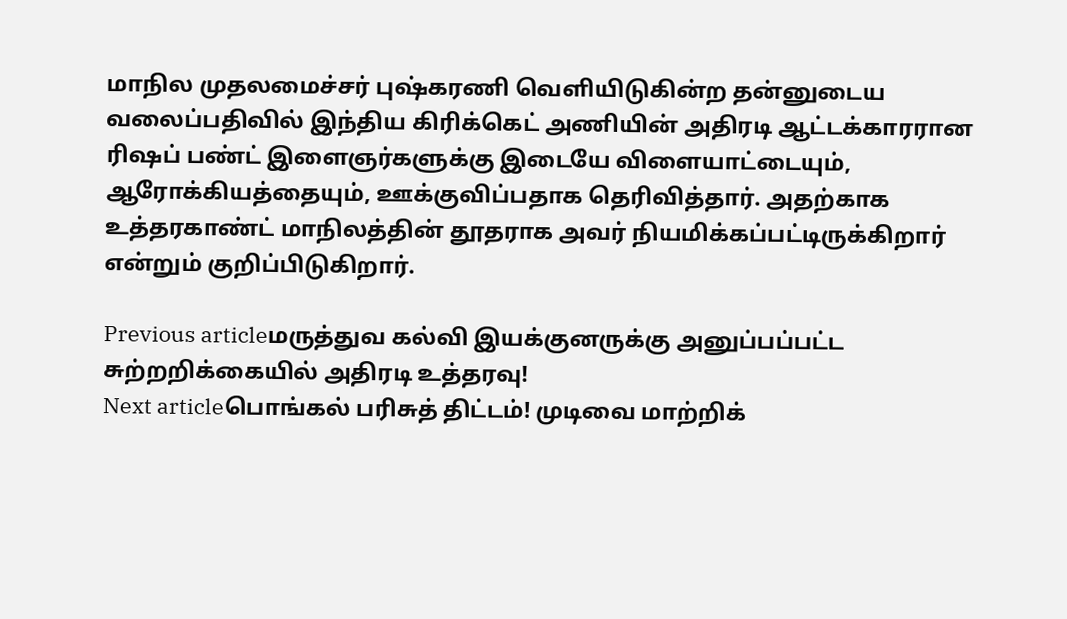மாநில முதலமைச்சர் புஷ்கரணி வெளியிடுகின்ற தன்னுடைய வலைப்பதிவில் இந்திய கிரிக்கெட் அணியின் அதிரடி ஆட்டக்காரரான ரிஷப் பண்ட் இளைஞர்களுக்கு இடையே விளையாட்டையும், ஆரோக்கியத்தையும், ஊக்குவிப்பதாக தெரிவித்தார். அதற்காக உத்தரகாண்ட் மாநிலத்தின் தூதராக அவர் நியமிக்கப்பட்டிருக்கிறார் என்றும் குறிப்பிடுகிறார்.

Previous articleமருத்துவ கல்வி இயக்குனருக்கு அனுப்பப்பட்ட சுற்றறிக்கையில் அதிரடி உத்தரவு!
Next articleபொங்கல் பரிசுத் திட்டம்! முடிவை மாற்றிக்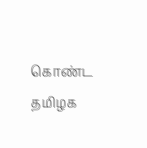கொண்ட தமிழக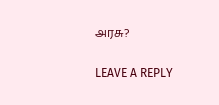அரசு?

LEAVE A REPLY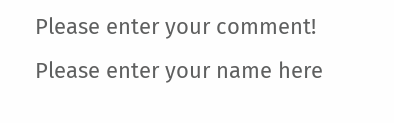Please enter your comment!
Please enter your name here